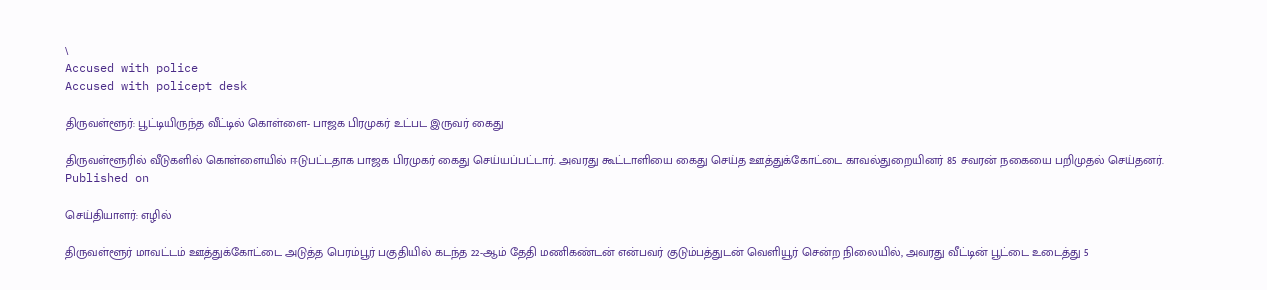\
Accused with police
Accused with policept desk

திருவள்ளூர்: பூட்டியிருந்த வீட்டில் கொள்ளை- பாஜக பிரமுகர் உட்பட இருவர் கைது

திருவள்ளூரில் வீடுகளில் கொள்ளையில் ஈடுபட்டதாக பாஜக பிரமுகர் கைது செய்யப்பட்டார். அவரது கூட்டாளியை கைது செய்த ஊத்துக்கோட்டை காவல்துறையினர் 85 சவரன் நகையை பறிமுதல் செய்தனர்.
Published on

செய்தியாளர்: எழில்

திருவள்ளூர் மாவட்டம் ஊத்துக்கோட்டை அடுத்த பெரம்பூர் பகுதியில் கடந்த 22-ஆம் தேதி மணிகண்டன் என்பவர் குடும்பத்துடன் வெளியூர் சென்ற நிலையில், அவரது வீட்டின் பூட்டை உடைத்து 5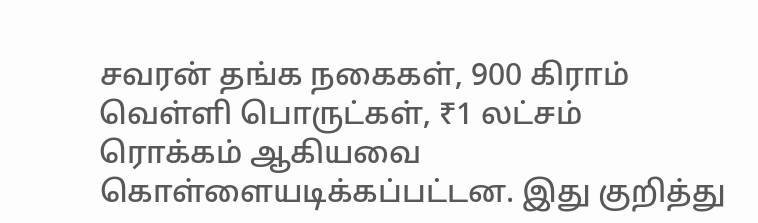சவரன் தங்க நகைகள், 900 கிராம் வெள்ளி பொருட்கள், ₹1 லட்சம் ரொக்கம் ஆகியவை கொள்ளையடிக்கப்பட்டன. இது குறித்து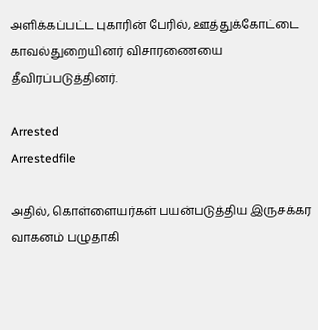அளிக்கப்பட்ட புகாரின் பேரில், ஊத்துக்கோட்டை காவல்துறையினர் விசாரணையை தீவிரப்படுத்தினர்.

Arrested
Arrestedfile

அதில், கொள்ளையர்கள் பயன்படுத்திய இருசக்கர வாகனம் பழுதாகி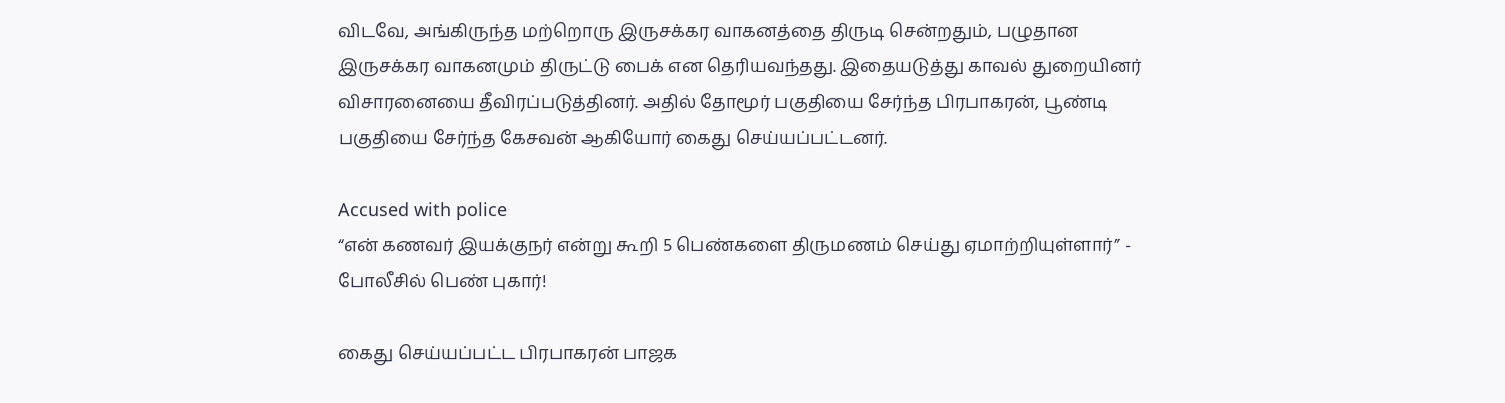விடவே, அங்கிருந்த மற்றொரு இருசக்கர வாகனத்தை திருடி சென்றதும், பழுதான இருசக்கர வாகனமும் திருட்டு பைக் என தெரியவந்தது. இதையடுத்து காவல் துறையினர் விசாரனையை தீவிரப்படுத்தினர். அதில் தோமூர் பகுதியை சேர்ந்த பிரபாகரன், பூண்டி பகுதியை சேர்ந்த கேசவன் ஆகியோர் கைது செய்யப்பட்டனர்.

Accused with police
“என் கணவர் இயக்குநர் என்று கூறி 5 பெண்களை திருமணம் செய்து ஏமாற்றியுள்ளார்” - போலீசில் பெண் புகார்!

கைது செய்யப்பட்ட பிரபாகரன் பாஜக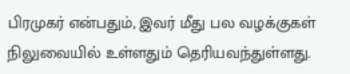பிரமுகர் என்பதும், இவர் மீது பல வழக்குகள் நிலுவையில் உள்ளதும் தெரியவந்துள்ளது.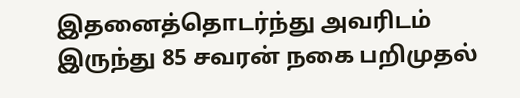இதனைத்தொடர்ந்து அவரிடம் இருந்து 85 சவரன் நகை பறிமுதல்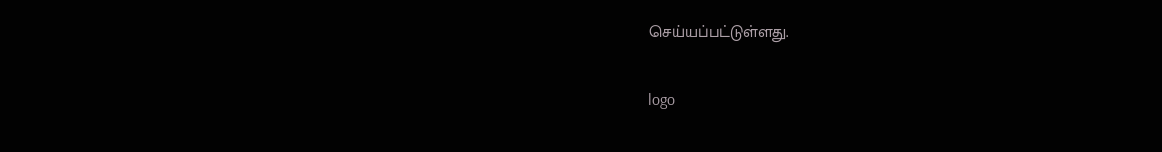செய்யப்பட்டுள்ளது.

logo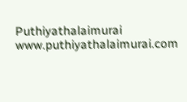Puthiyathalaimurai
www.puthiyathalaimurai.com